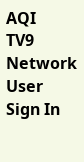AQI
TV9 Network
User
Sign In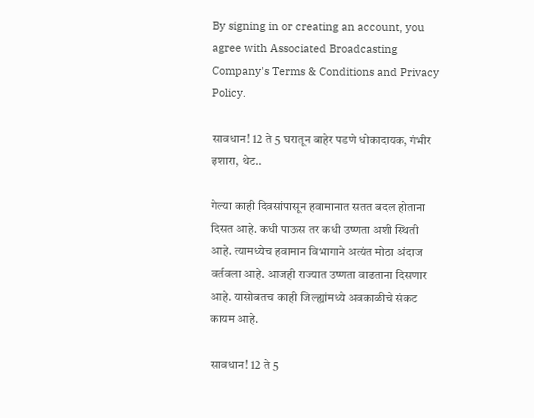By signing in or creating an account, you agree with Associated Broadcasting Company's Terms & Conditions and Privacy Policy.

सावधान! 12 ते 5 घरातून बाहेर पडणे धोकादायक, गंभीर इशारा, थेट..

गेल्या काही दिवसांपासून हवामानात सतत बदल होताना दिसत आहे. कधी पाऊस तर कधी उष्णता अशी स्थिती आहे. त्यामध्येच हवामान विभागाने अत्यंत मोठा अंदाज वर्तवला आहे. आजही राज्यात उष्णता वाढताना दिसणार आहे. यासोबतच काही जिल्ह्यांमध्ये अवकाळीचे संकट कायम आहे.

सावधान! 12 ते 5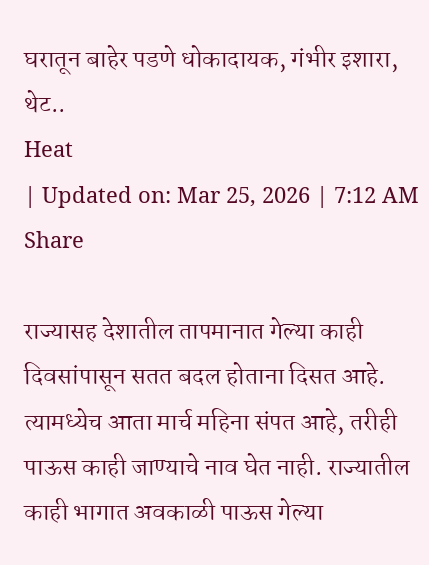घरातून बाहेर पडणे धोकादायक, गंभीर इशारा, थेट..
Heat
| Updated on: Mar 25, 2026 | 7:12 AM
Share

राज्यासह देशातील तापमानात गेल्या काही दिवसांपासून सतत बदल होताना दिसत आहे. त्यामध्येच आता मार्च महिना संपत आहे, तरीही पाऊस काही जाण्याचे नाव घेत नाही. राज्यातील काही भागात अवकाळी पाऊस गेल्या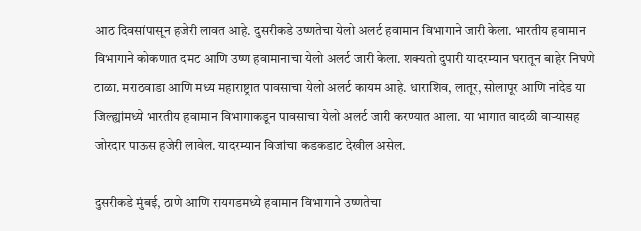आठ दिवसांपासून हजेरी लावत आहे. दुसरीकडे उष्णतेचा येलो अलर्ट हवामान विभागाने जारी केला. भारतीय हवामान विभागाने कोकणात दमट आणि उष्ण हवामानाचा येलो अलर्ट जारी केला. शक्यतो दुपारी यादरम्यान घरातून बाहेर निघणे टाळा. मराठवाडा आणि मध्य महाराष्ट्रात पावसाचा येलो अलर्ट कायम आहे. धाराशिव, लातूर, सोलापूर आणि नांदेड या जिल्ह्यांमध्ये भारतीय हवामान विभागाकडून पावसाचा येलो अलर्ट जारी करण्यात आला. या भागात वादळी वाऱ्यासह जोरदार पाऊस हजेरी लावेल. यादरम्यान विजांचा कडकडाट देखील असेल.

दुसरीकडे मुंबई, ठाणे आणि रायगडमध्ये हवामान विभागाने उष्णतेचा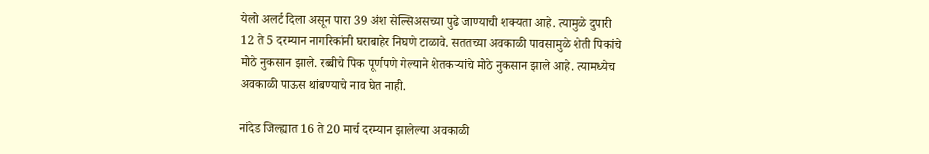येलो अलर्ट दिला असून पारा 39 अंश सेल्सिअसच्या पुढे जाण्याची शक्यता आहे. त्यामुळे दुपारी 12 ते 5 दरम्यान नागरिकांनी घराबाहेर निघणे टाळावे. सततच्या अवकाळी पावसामुळे शेती पिकांचे मोठे नुकसान झाले. रब्बीचे पिक पूर्णपणे गेल्याने शेतकऱ्यांचे मोठे नुकसान झाले आहे. त्यामध्येच अवकाळी पाऊस थांबण्याचे नाव घेत नाही.

नांदेड जिल्ह्यात 16 ते 20 मार्च दरम्यान झालेल्या अवकाळी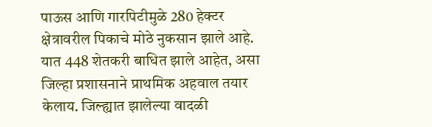पाऊस आणि गारपिटीमुळे 280 हेक्टर क्षेत्रावरील पिकाचे मोठे नुकसान झाले आहे. यात 448 शेतकरी बाधित झाले आहेत, असा जिल्हा प्रशासनाने प्राथमिक अहवाल तयार केलाय. जिल्ह्यात झालेल्या वादळी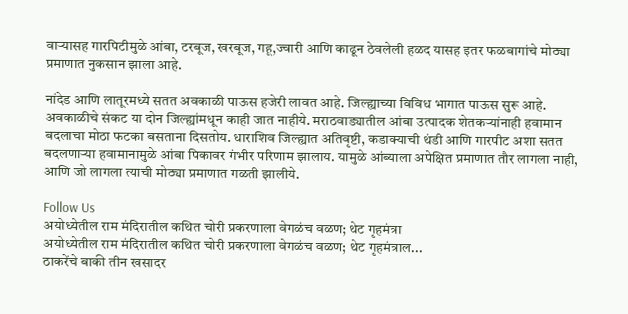वाऱ्यासह गारपिटीमुळे आंबा, टरबूज, खरबूज, गहू,ज्वारी आणि काढून ठेवलेली हळद यासह इतर फळबागांचे मोठ्या प्रमाणात नुकसान झाला आहे.

नांदेड आणि लातूरमध्ये सतत अवकाळी पाऊस हजेरी लावत आहे. जिल्ह्याच्या विविध भागात पाऊस सुरू आहे. अवकाळीचे संकट या दोन जिल्ह्यांमधून काही जात नाहीये. मराठवाड्यातील आंबा उत्पादक शेतकऱ्यांनाही हवामान बदलाचा मोठा फटका बसताना दिसतोय. धाराशिव जिल्ह्यात अतिवृष्टी, कडाक्याची थंडी आणि गारपीट अशा सतत बदलणाऱ्या हवामानामुळे आंबा पिकावर गंभीर परिणाम झालाय. यामुळे आंब्याला अपेक्षित प्रमाणात तौर लागला नाही, आणि जो लागला त्याची मोठ्या प्रमाणात गळती झालीये.

Follow Us
अयोध्येतील राम मंदिरातील कथित चोरी प्रकरणाला वेगळंच वळण; थेट गृहमंत्रा
अयोध्येतील राम मंदिरातील कथित चोरी प्रकरणाला वेगळंच वळण; थेट गृहमंत्राल...
ठाकरेंचे बाकी तीन खसादर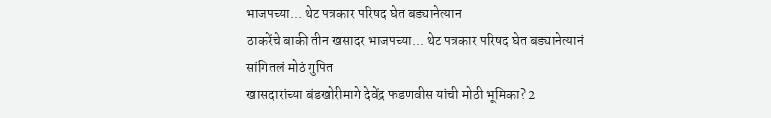भाजपच्या... थेट पत्रकार परिषद घेत बड्यानेत्यान
ठाकरेंचे बाकी तीन खसादर भाजपच्या... थेट पत्रकार परिषद घेत बड्यानेत्यानं सांगितलं मोठं गुपित
खासदारांच्या बंडखोरीमागे देवेंद्र फडणवीस यांची मोठी भूमिका? 2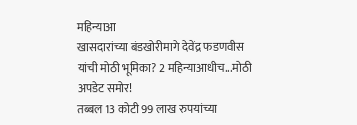महिन्याआ
खासदारांच्या बंडखोरीमागे देवेंद्र फडणवीस यांची मोठी भूमिका? 2 महिन्याआधीच...मोठी अपडेट समोर!
तब्बल 13 कोटी 99 लाख रुपयांच्या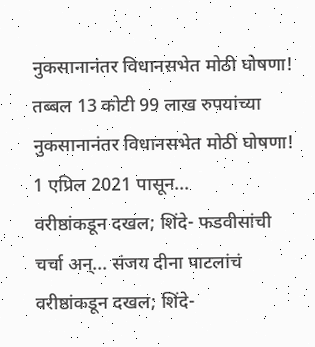नुकसानानंतर विधानसभेत मोठी घोषणा!
तब्बल 13 कोटी 99 लाख रुपयांच्या नुकसानानंतर विधानसभेत मोठी घोषणा! 1 एप्रिल 2021 पासून...
वरीष्ठांकडून दखल; शिंदे- फडवीसांची चर्चा अन्... संजय दीना पाटलांचं
वरीष्ठांकडून दखल; शिंदे-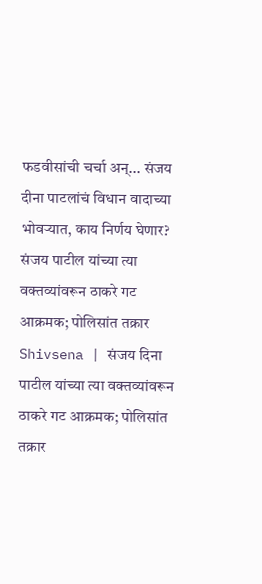फडवीसांची चर्चा अन्... संजय दीना पाटलांचं विधान वादाच्या भोवऱ्यात, काय निर्णय घेणार?
संजय पाटील यांच्या त्या वक्तव्यांवरून ठाकरे गट आक्रमक; पोलिसांत तक्रार
Shivsena | संजय दिना पाटील यांच्या त्या वक्तव्यांवरून ठाकरे गट आक्रमक; पोलिसांत तक्रार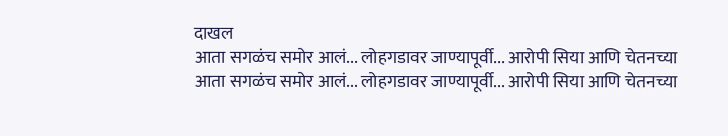दाखल
आता सगळंच समोर आलं... लोहगडावर जाण्यापूर्वी... आरोपी सिया आणि चेतनच्या
आता सगळंच समोर आलं... लोहगडावर जाण्यापूर्वी... आरोपी सिया आणि चेतनच्या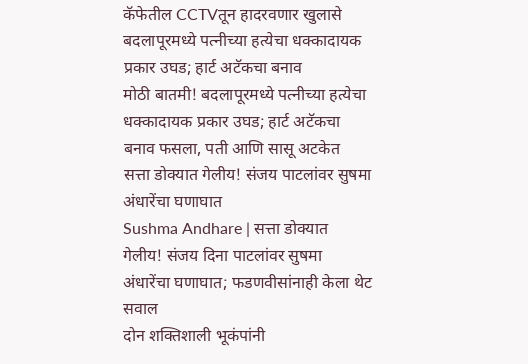कॅफेतील CCTVतून हादरवणार खुलासे
बदलापूरमध्ये पत्नीच्या हत्येचा धक्कादायक प्रकार उघड; हार्ट अटॅकचा बनाव
मोठी बातमी! बदलापूरमध्ये पत्नीच्या हत्येचा धक्कादायक प्रकार उघड; हार्ट अटॅकचा बनाव फसला, पती आणि सासू अटकेत
सत्ता डोक्यात गेलीय! संजय पाटलांवर सुषमा अंधारेंचा घणाघात
Sushma Andhare | सत्ता डोक्यात गेलीय! संजय दिना पाटलांवर सुषमा अंधारेंचा घणाघात; फडणवीसांनाही केला थेट सवाल
दोन शक्तिशाली भूकंपांनी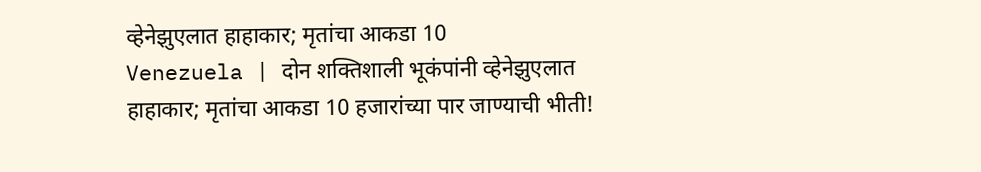व्हेनेझुएलात हाहाकार; मृतांचा आकडा 10
Venezuela | दोन शक्तिशाली भूकंपांनी व्हेनेझुएलात हाहाकार; मृतांचा आकडा 10 हजारांच्या पार जाण्याची भीती!